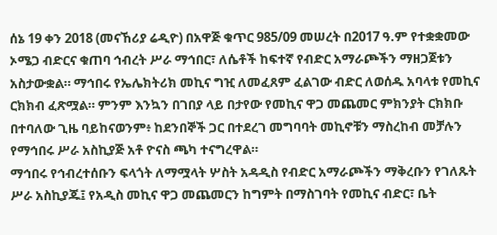ሰኔ 19 ቀን 2018 (መናኸሪያ ሬዲዮ) በአዋጅ ቁጥር 985/09 መሠረት በ2017 ዓ.ም የተቋቋመው ኦሜጋ ብድርና ቁጠባ ኅብረት ሥራ ማኅበር፣ ለሴቶች ከፍተኛ የብድር አማራጮችን ማዘጋጀቱን አስታውቋል። ማኅበሩ የኤሌክትሪክ መኪና ግዢ ለመፈጸም ፈልገው ብድር ለወሰዱ አባላቱ የመኪና ርክክብ ፈጽሟል። ምንም እንኳን በገበያ ላይ በታየው የመኪና ዋጋ መጨመር ምክንያት ርክክቡ በተባለው ጊዜ ባይከናወንም፥ ከደንበኞች ጋር በተደረገ መግባባት መኪኖቹን ማስረከብ መቻሉን የማኅበሩ ሥራ አስኪያጅ አቶ ዮናስ ጫካ ተናግረዋል።
ማኅበሩ የኅብረተሰቡን ፍላጎት ለማሟላት ሦስት አዳዲስ የብድር አማራጮችን ማቅረቡን የገለጹት ሥራ አስኪያጁ፤ የአዲስ መኪና ዋጋ መጨመርን ከግምት በማስገባት የመኪና ብድር፣ ቤት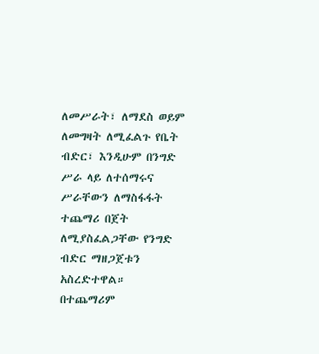ለመሥራት፣ ለማደስ ወይም ለመግዛት ለሚፈልጉ የቤት ብድር፣ እንዲሁም በንግድ ሥራ ላይ ለተሰማሩና ሥራቸውን ለማስፋፋት ተጨማሪ በጀት ለሚያስፈልጋቸው የንግድ ብድር ማዘጋጀቱን አስረድተዋል።
በተጨማሪም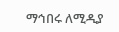ማኅበሩ ለሚዲያ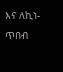እና ለኪነ-ጥበብ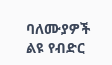ባለሙያዎች ልዩ የብድር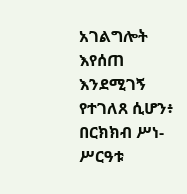አገልግሎት እየሰጠ እንደሚገኝ የተገለጸ ሲሆን፥ በርክክብ ሥነ-ሥርዓቱ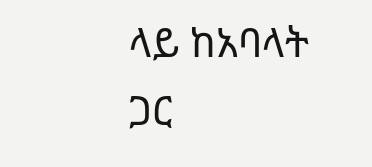ላይ ከአባላት ጋር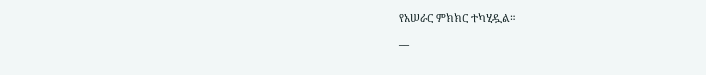የአሠራር ምክክር ተካሂዷል።
__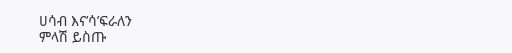ሀሳብ እና’ሳ’ፍራለን
ምላሽ ይስጡ